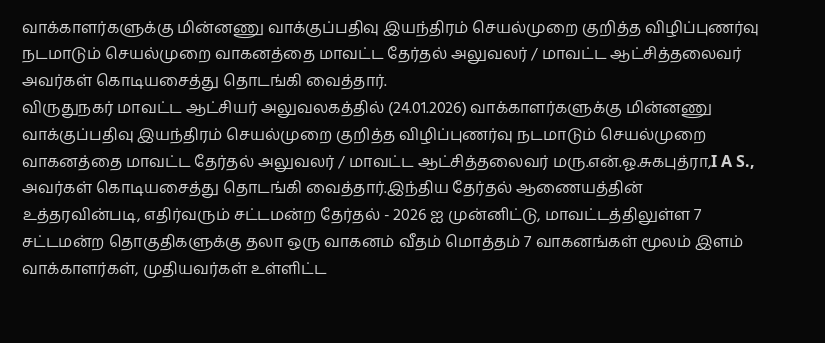வாக்காளர்களுக்கு மின்னணு வாக்குப்பதிவு இயந்திரம் செயல்முறை குறித்த விழிப்புணர்வு நடமாடும் செயல்முறை வாகனத்தை மாவட்ட தேர்தல் அலுவலர் / மாவட்ட ஆட்சித்தலைவர் அவர்கள் கொடியசைத்து தொடங்கி வைத்தார்.
விருதுநகர் மாவட்ட ஆட்சியர் அலுவலகத்தில் (24.01.2026) வாக்காளர்களுக்கு மின்னணு வாக்குப்பதிவு இயந்திரம் செயல்முறை குறித்த விழிப்புணர்வு நடமாடும் செயல்முறை வாகனத்தை மாவட்ட தேர்தல் அலுவலர் / மாவட்ட ஆட்சித்தலைவர் மரு.என்.ஓ.சுகபுத்ரா,I A S., அவர்கள் கொடியசைத்து தொடங்கி வைத்தார்.இந்திய தேர்தல் ஆணையத்தின் உத்தரவின்படி, எதிர்வரும் சட்டமன்ற தேர்தல் - 2026 ஐ முன்னிட்டு, மாவட்டத்திலுள்ள 7 சட்டமன்ற தொகுதிகளுக்கு தலா ஒரு வாகனம் வீதம் மொத்தம் 7 வாகனங்கள் மூலம் இளம் வாக்காளர்கள், முதியவர்கள் உள்ளிட்ட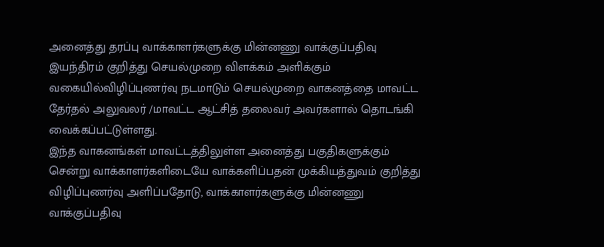அனைத்து தரப்பு வாக்காளர்களுக்கு மின்னணு வாக்குப்பதிவு இயந்திரம் குறித்து செயல்முறை விளக்கம் அளிக்கும் வகையில்விழிப்புணர்வு நடமாடும் செயல்முறை வாகனத்தை மாவட்ட தேர்தல் அலுவலர் /மாவட்ட ஆட்சித் தலைவர் அவர்களால் தொடங்கி வைக்கப்பட்டுள்ளது.
இந்த வாகனங்கள் மாவட்டத்திலுள்ள அனைத்து பகுதிகளுக்கும் சென்று வாக்காளர்களிடையே வாக்களிப்பதன் முக்கியத்துவம் குறித்து விழிப்புணர்வு அளிப்பதோடு, வாக்காளர்களுக்கு மின்னணு வாக்குப்பதிவு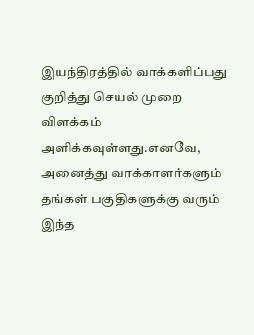இயந்திரத்தில் வாக்களிப்பது குறித்து செயல் முறை விளக்கம் அளிக்கவுள்ளது.எனவே, அனைத்து வாக்காளர்களும் தங்கள் பகுதிகளுக்கு வரும் இந்த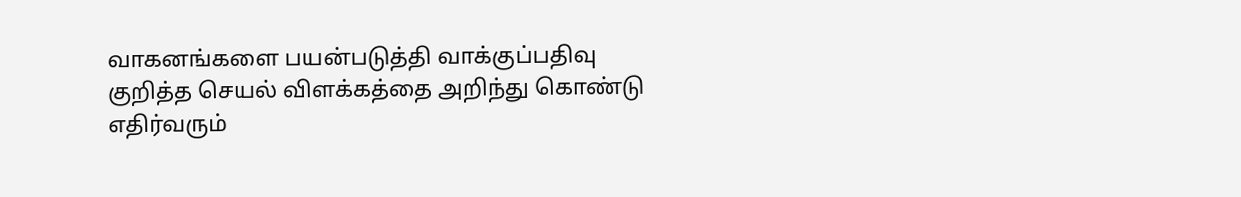வாகனங்களை பயன்படுத்தி வாக்குப்பதிவு குறித்த செயல் விளக்கத்தை அறிந்து கொண்டு எதிர்வரும்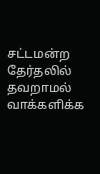சட்டமன்ற தேர்தலில் தவறாமல் வாக்களிக்க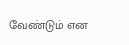வேண்டும் என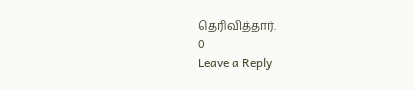தெரிவித்தார்.
0
Leave a Reply